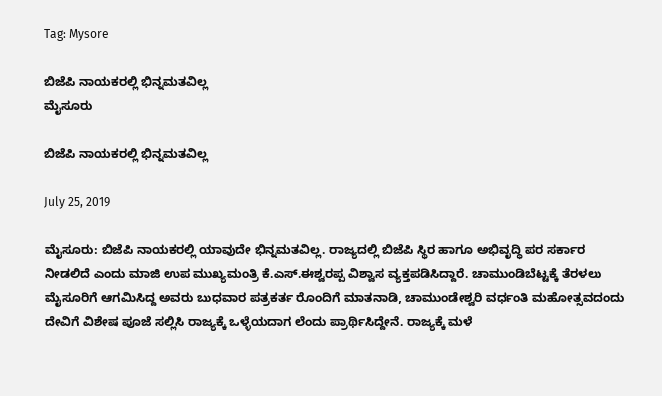Tag: Mysore

ಬಿಜೆಪಿ ನಾಯಕರಲ್ಲಿ ಭಿನ್ನಮತವಿಲ್ಲ
ಮೈಸೂರು

ಬಿಜೆಪಿ ನಾಯಕರಲ್ಲಿ ಭಿನ್ನಮತವಿಲ್ಲ

July 25, 2019

ಮೈಸೂರು: ಬಿಜೆಪಿ ನಾಯಕರಲ್ಲಿ ಯಾವುದೇ ಭಿನ್ನಮತವಿಲ್ಲ. ರಾಜ್ಯದಲ್ಲಿ ಬಿಜೆಪಿ ಸ್ಥಿರ ಹಾಗೂ ಅಭಿವೃದ್ಧಿ ಪರ ಸರ್ಕಾರ ನೀಡಲಿದೆ ಎಂದು ಮಾಜಿ ಉಪ ಮುಖ್ಯಮಂತ್ರಿ ಕೆ.ಎಸ್.ಈಶ್ವರಪ್ಪ ವಿಶ್ವಾಸ ವ್ಯಕ್ತಪಡಿಸಿದ್ದಾರೆ. ಚಾಮುಂಡಿಬೆಟ್ಟಕ್ಕೆ ತೆರಳಲು ಮೈಸೂರಿಗೆ ಆಗಮಿಸಿದ್ದ ಅವರು ಬುಧವಾರ ಪತ್ರಕರ್ತ ರೊಂದಿಗೆ ಮಾತನಾಡಿ, ಚಾಮುಂಡೇಶ್ವರಿ ವರ್ಧಂತಿ ಮಹೋತ್ಸವದಂದು ದೇವಿಗೆ ವಿಶೇಷ ಪೂಜೆ ಸಲ್ಲಿಸಿ ರಾಜ್ಯಕ್ಕೆ ಒಳ್ಳೆಯದಾಗ ಲೆಂದು ಪ್ರಾರ್ಥಿಸಿದ್ದೇನೆ. ರಾಜ್ಯಕ್ಕೆ ಮಳೆ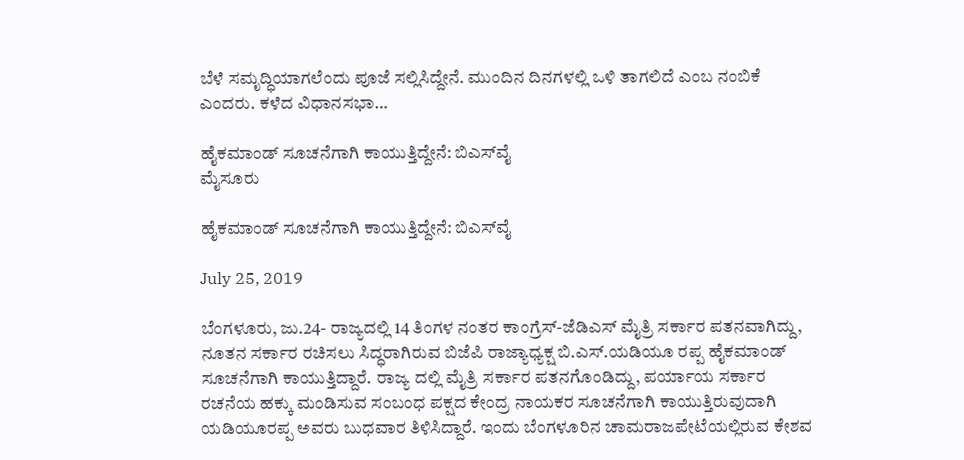ಬೆಳೆ ಸಮೃದ್ಧಿಯಾಗಲೆಂದು ಪೂಜೆ ಸಲ್ಲಿಸಿದ್ದೇನೆ. ಮುಂದಿನ ದಿನಗಳಲ್ಲಿ ಒಳಿ ತಾಗಲಿದೆ ಎಂಬ ನಂಬಿಕೆ ಎಂದರು. ಕಳೆದ ವಿಧಾನಸಭಾ…

ಹೈಕಮಾಂಡ್ ಸೂಚನೆಗಾಗಿ ಕಾಯುತ್ತಿದ್ದೇನೆ: ಬಿಎಸ್‍ವೈ
ಮೈಸೂರು

ಹೈಕಮಾಂಡ್ ಸೂಚನೆಗಾಗಿ ಕಾಯುತ್ತಿದ್ದೇನೆ: ಬಿಎಸ್‍ವೈ

July 25, 2019

ಬೆಂಗಳೂರು, ಜು.24- ರಾಜ್ಯದಲ್ಲಿ 14 ತಿಂಗಳ ನಂತರ ಕಾಂಗ್ರೆಸ್-ಜೆಡಿಎಸ್ ಮೈತ್ರಿ ಸರ್ಕಾರ ಪತನವಾಗಿದ್ದು, ನೂತನ ಸರ್ಕಾರ ರಚಿಸಲು ಸಿದ್ಧರಾಗಿರುವ ಬಿಜೆಪಿ ರಾಜ್ಯಾಧ್ಯಕ್ಷ ಬಿ.ಎಸ್.ಯಡಿಯೂ ರಪ್ಪ ಹೈಕಮಾಂಡ್ ಸೂಚನೆಗಾಗಿ ಕಾಯುತ್ತಿದ್ದಾರೆ. ರಾಜ್ಯ ದಲ್ಲಿ ಮೈತ್ರಿ ಸರ್ಕಾರ ಪತನಗೊಂಡಿದ್ದು, ಪರ್ಯಾಯ ಸರ್ಕಾರ ರಚನೆಯ ಹಕ್ಕು ಮಂಡಿಸುವ ಸಂಬಂಧ ಪಕ್ಷದ ಕೇಂದ್ರ ನಾಯಕರ ಸೂಚನೆಗಾಗಿ ಕಾಯುತ್ತಿರುವುದಾಗಿ ಯಡಿಯೂರಪ್ಪ ಅವರು ಬುಧವಾರ ತಿಳಿಸಿದ್ದಾರೆ. ಇಂದು ಬೆಂಗಳೂರಿನ ಚಾಮರಾಜಪೇಟೆಯಲ್ಲಿರುವ ಕೇಶವ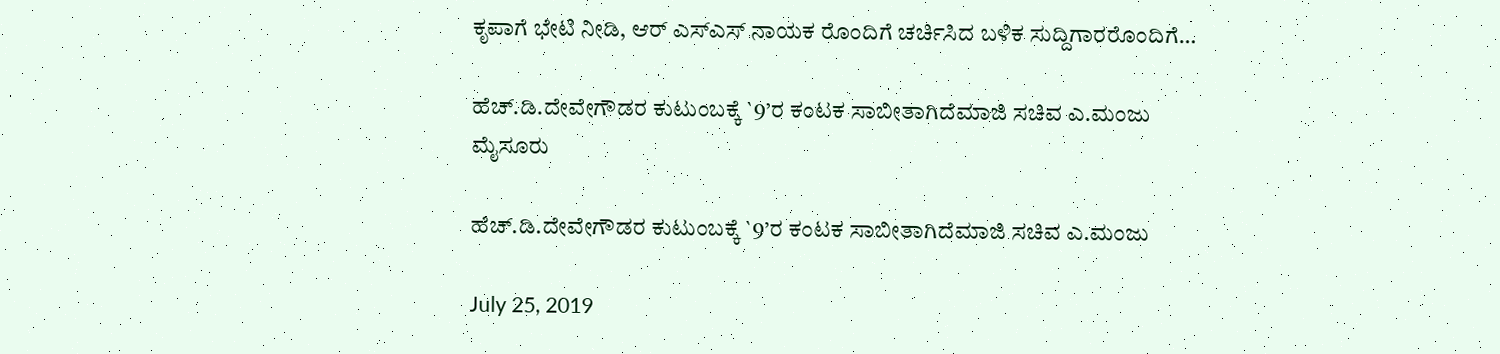ಕೃಪಾಗೆ ಭೇಟಿ ನೀಡಿ, ಆರ್ ಎಸ್‍ಎಸ್ ನಾಯಕ ರೊಂದಿಗೆ ಚರ್ಚಿಸಿದ ಬಳಿಕ ಸುದ್ದಿಗಾರರೊಂದಿಗೆ…

ಹೆಚ್.ಡಿ.ದೇವೇಗೌಡರ ಕುಟುಂಬಕ್ಕೆ `9’ರ ಕಂಟಕ ಸಾಬೀತಾಗಿದೆಮಾಜಿ ಸಚಿವ ಎ.ಮಂಜು
ಮೈಸೂರು

ಹೆಚ್.ಡಿ.ದೇವೇಗೌಡರ ಕುಟುಂಬಕ್ಕೆ `9’ರ ಕಂಟಕ ಸಾಬೀತಾಗಿದೆಮಾಜಿ ಸಚಿವ ಎ.ಮಂಜು

July 25, 2019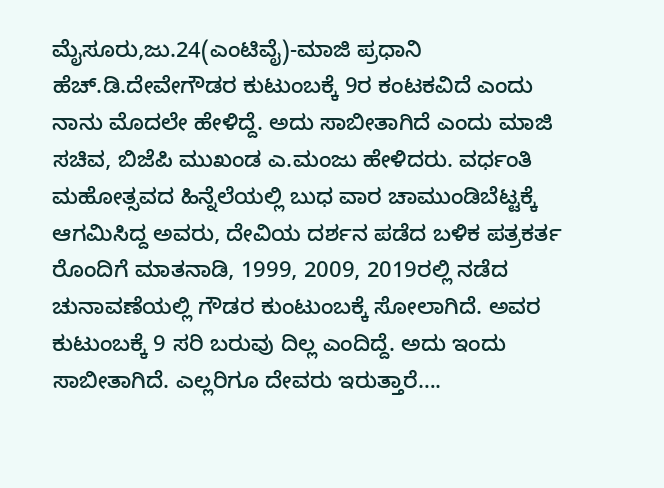ಮೈಸೂರು,ಜು.24(ಎಂಟಿವೈ)-ಮಾಜಿ ಪ್ರಧಾನಿ ಹೆಚ್.ಡಿ.ದೇವೇಗೌಡರ ಕುಟುಂಬಕ್ಕೆ 9ರ ಕಂಟಕವಿದೆ ಎಂದು ನಾನು ಮೊದಲೇ ಹೇಳಿದ್ದೆ. ಅದು ಸಾಬೀತಾಗಿದೆ ಎಂದು ಮಾಜಿ ಸಚಿವ, ಬಿಜೆಪಿ ಮುಖಂಡ ಎ.ಮಂಜು ಹೇಳಿದರು. ವರ್ಧಂತಿ ಮಹೋತ್ಸವದ ಹಿನ್ನೆಲೆಯಲ್ಲಿ ಬುಧ ವಾರ ಚಾಮುಂಡಿಬೆಟ್ಟಕ್ಕೆ ಆಗಮಿಸಿದ್ದ ಅವರು, ದೇವಿಯ ದರ್ಶನ ಪಡೆದ ಬಳಿಕ ಪತ್ರಕರ್ತ ರೊಂದಿಗೆ ಮಾತನಾಡಿ, 1999, 2009, 2019ರಲ್ಲಿ ನಡೆದ ಚುನಾವಣೆಯಲ್ಲಿ ಗೌಡರ ಕುಂಟುಂಬಕ್ಕೆ ಸೋಲಾಗಿದೆ. ಅವರ ಕುಟುಂಬಕ್ಕೆ 9 ಸರಿ ಬರುವು ದಿಲ್ಲ ಎಂದಿದ್ದೆ. ಅದು ಇಂದು ಸಾಬೀತಾಗಿದೆ. ಎಲ್ಲರಿಗೂ ದೇವರು ಇರುತ್ತಾರೆ….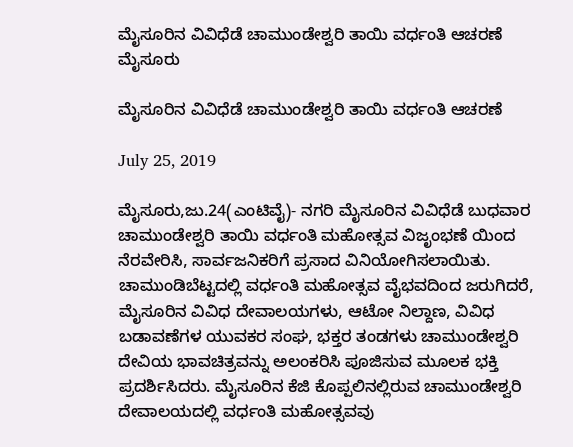ಮೈಸೂರಿನ ವಿವಿಧೆಡೆ ಚಾಮುಂಡೇಶ್ವರಿ ತಾಯಿ ವರ್ಧಂತಿ ಆಚರಣೆ
ಮೈಸೂರು

ಮೈಸೂರಿನ ವಿವಿಧೆಡೆ ಚಾಮುಂಡೇಶ್ವರಿ ತಾಯಿ ವರ್ಧಂತಿ ಆಚರಣೆ

July 25, 2019

ಮೈಸೂರು,ಜು.24(ಎಂಟಿವೈ)- ನಗರಿ ಮೈಸೂರಿನ ವಿವಿಧೆಡೆ ಬುಧವಾರ ಚಾಮುಂಡೇಶ್ವರಿ ತಾಯಿ ವರ್ಧಂತಿ ಮಹೋತ್ಸವ ವಿಜೃಂಭಣೆ ಯಿಂದ ನೆರವೇರಿಸಿ, ಸಾರ್ವಜನಿಕರಿಗೆ ಪ್ರಸಾದ ವಿನಿಯೋಗಿಸಲಾಯಿತು. ಚಾಮುಂಡಿಬೆಟ್ಟದಲ್ಲಿ ವರ್ಧಂತಿ ಮಹೋತ್ಸವ ವೈಭವದಿಂದ ಜರುಗಿದರೆ, ಮೈಸೂರಿನ ವಿವಿಧ ದೇವಾಲಯಗಳು, ಆಟೋ ನಿಲ್ದಾಣ, ವಿವಿಧ ಬಡಾವಣೆಗಳ ಯುವಕರ ಸಂಘ, ಭಕ್ತರ ತಂಡಗಳು ಚಾಮುಂಡೇಶ್ವರಿ ದೇವಿಯ ಭಾವಚಿತ್ರವನ್ನು ಅಲಂಕರಿಸಿ ಪೂಜಿಸುವ ಮೂಲಕ ಭಕ್ತಿ ಪ್ರದರ್ಶಿಸಿದರು. ಮೈಸೂರಿನ ಕೆಜಿ ಕೊಪ್ಪಲಿನಲ್ಲಿರುವ ಚಾಮುಂಡೇಶ್ವರಿ ದೇವಾಲಯದಲ್ಲಿ ವರ್ಧಂತಿ ಮಹೋತ್ಸವವು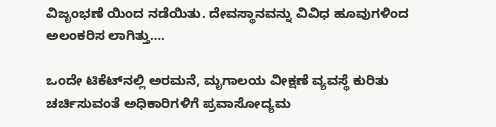ವಿಜೃಂಭಣೆ ಯಿಂದ ನಡೆಯಿತು. ದೇವಸ್ಥಾನವನ್ನು ವಿವಿಧ ಹೂವುಗಳಿಂದ ಅಲಂಕರಿಸ ಲಾಗಿತ್ತು….

ಒಂದೇ ಟಿಕೆಟ್‍ನಲ್ಲಿ ಅರಮನೆ, ಮೃಗಾಲಯ ವೀಕ್ಷಣೆ ವ್ಯವಸ್ಥೆ ಕುರಿತು ಚರ್ಚಿಸುವಂತೆ ಅಧಿಕಾರಿಗಳಿಗೆ ಪ್ರವಾಸೋದ್ಯಮ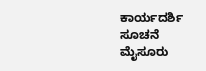ಕಾರ್ಯದರ್ಶಿ ಸೂಚನೆ
ಮೈಸೂರು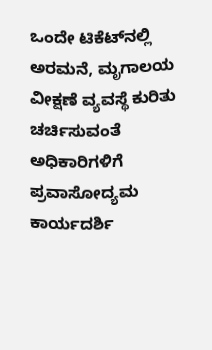ಒಂದೇ ಟಿಕೆಟ್‍ನಲ್ಲಿ ಅರಮನೆ, ಮೃಗಾಲಯ ವೀಕ್ಷಣೆ ವ್ಯವಸ್ಥೆ ಕುರಿತು ಚರ್ಚಿಸುವಂತೆ ಅಧಿಕಾರಿಗಳಿಗೆ ಪ್ರವಾಸೋದ್ಯಮ ಕಾರ್ಯದರ್ಶಿ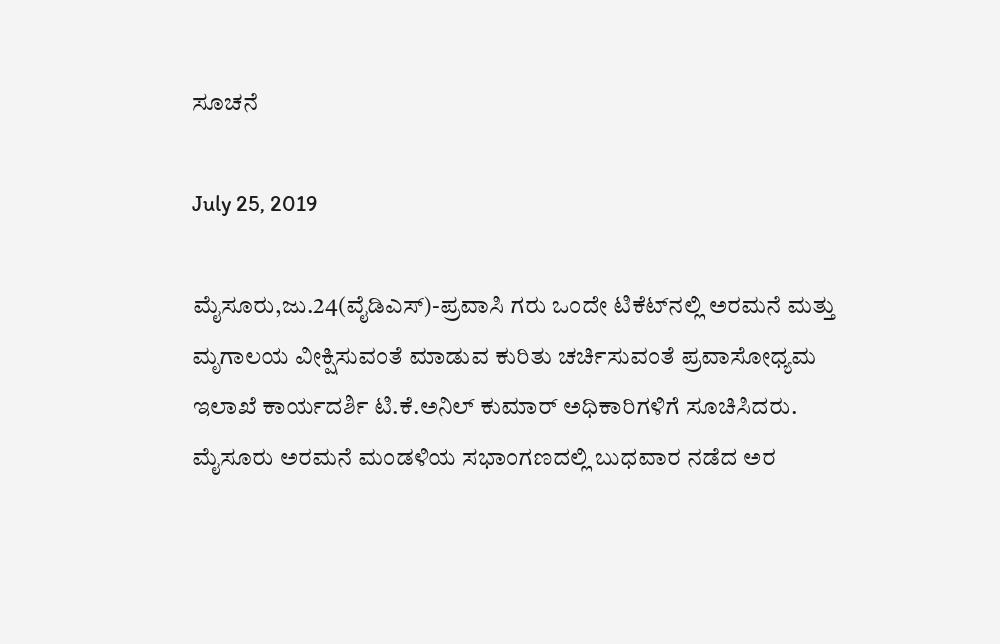ಸೂಚನೆ

July 25, 2019

ಮೈಸೂರು,ಜು.24(ವೈಡಿಎಸ್)-ಪ್ರವಾಸಿ ಗರು ಒಂದೇ ಟಿಕೆಟ್‍ನಲ್ಲಿ ಅರಮನೆ ಮತ್ತು ಮೃಗಾಲಯ ವೀಕ್ಷಿಸುವಂತೆ ಮಾಡುವ ಕುರಿತು ಚರ್ಚಿಸುವಂತೆ ಪ್ರವಾಸೋಧ್ಯಮ ಇಲಾಖೆ ಕಾರ್ಯದರ್ಶಿ ಟಿ.ಕೆ.ಅನಿಲ್ ಕುಮಾರ್ ಅಧಿಕಾರಿಗಳಿಗೆ ಸೂಚಿಸಿದರು. ಮೈಸೂರು ಅರಮನೆ ಮಂಡಳಿಯ ಸಭಾಂಗಣದಲ್ಲಿ ಬುಧವಾರ ನಡೆದ ಅರ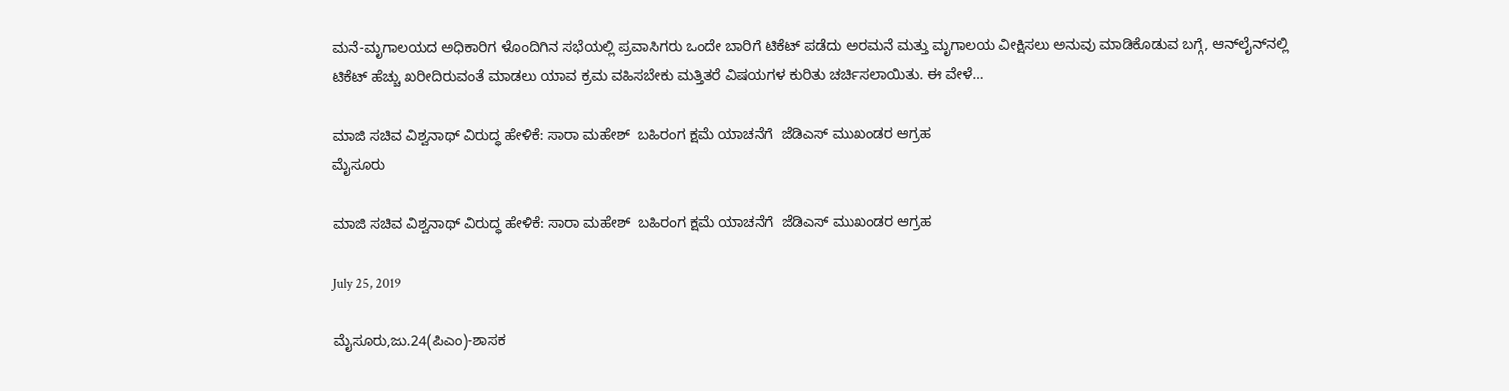ಮನೆ-ಮೃಗಾಲಯದ ಅಧಿಕಾರಿಗ ಳೊಂದಿಗಿನ ಸಭೆಯಲ್ಲಿ ಪ್ರವಾಸಿಗರು ಒಂದೇ ಬಾರಿಗೆ ಟಿಕೆಟ್ ಪಡೆದು ಅರಮನೆ ಮತ್ತು ಮೃಗಾಲಯ ವೀಕ್ಷಿಸಲು ಅನುವು ಮಾಡಿಕೊಡುವ ಬಗ್ಗೆ, ಆನ್‍ಲೈನ್‍ನಲ್ಲಿ ಟಿಕೆಟ್ ಹೆಚ್ಚು ಖರೀದಿರುವಂತೆ ಮಾಡಲು ಯಾವ ಕ್ರಮ ವಹಿಸಬೇಕು ಮತ್ತಿತರೆ ವಿಷಯಗಳ ಕುರಿತು ಚರ್ಚಿಸಲಾಯಿತು. ಈ ವೇಳೆ…

ಮಾಜಿ ಸಚಿವ ವಿಶ್ವನಾಥ್ ವಿರುದ್ಧ ಹೇಳಿಕೆ: ಸಾರಾ ಮಹೇಶ್  ಬಹಿರಂಗ ಕ್ಷಮೆ ಯಾಚನೆಗೆ  ಜೆಡಿಎಸ್ ಮುಖಂಡರ ಆಗ್ರಹ
ಮೈಸೂರು

ಮಾಜಿ ಸಚಿವ ವಿಶ್ವನಾಥ್ ವಿರುದ್ಧ ಹೇಳಿಕೆ: ಸಾರಾ ಮಹೇಶ್  ಬಹಿರಂಗ ಕ್ಷಮೆ ಯಾಚನೆಗೆ  ಜೆಡಿಎಸ್ ಮುಖಂಡರ ಆಗ್ರಹ

July 25, 2019

ಮೈಸೂರು,ಜು.24(ಪಿಎಂ)-ಶಾಸಕ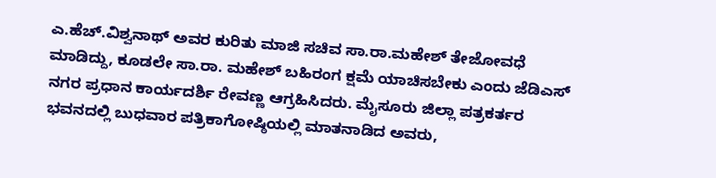ಎ.ಹೆಚ್.ವಿಶ್ವನಾಥ್ ಅವರ ಕುರಿತು ಮಾಜಿ ಸಚಿವ ಸಾ.ರಾ.ಮಹೇಶ್ ತೇಜೋವಧೆ ಮಾಡಿದ್ದು, ಕೂಡಲೇ ಸಾ.ರಾ. ಮಹೇಶ್ ಬಹಿರಂಗ ಕ್ಷಮೆ ಯಾಚಿಸಬೇಕು ಎಂದು ಜೆಡಿಎಸ್ ನಗರ ಪ್ರಧಾನ ಕಾರ್ಯದರ್ಶಿ ರೇವಣ್ಣ ಆಗ್ರಹಿಸಿದರು. ಮೈಸೂರು ಜಿಲ್ಲಾ ಪತ್ರಕರ್ತರ ಭವನದಲ್ಲಿ ಬುಧವಾರ ಪತ್ರಿಕಾಗೋಷ್ಠಿಯಲ್ಲಿ ಮಾತನಾಡಿದ ಅವರು,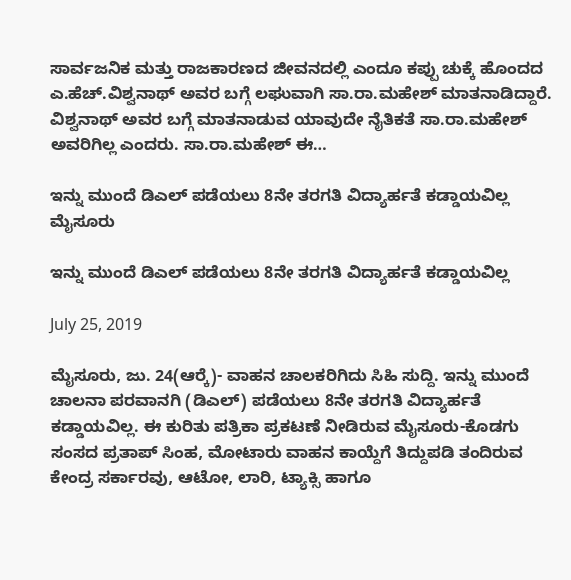ಸಾರ್ವಜನಿಕ ಮತ್ತು ರಾಜಕಾರಣದ ಜೀವನದಲ್ಲಿ ಎಂದೂ ಕಪ್ಪು ಚುಕ್ಕೆ ಹೊಂದದ ಎ.ಹೆಚ್.ವಿಶ್ವನಾಥ್ ಅವರ ಬಗ್ಗೆ ಲಘುವಾಗಿ ಸಾ.ರಾ.ಮಹೇಶ್ ಮಾತನಾಡಿದ್ದಾರೆ. ವಿಶ್ವನಾಥ್ ಅವರ ಬಗ್ಗೆ ಮಾತನಾಡುವ ಯಾವುದೇ ನೈತಿಕತೆ ಸಾ.ರಾ.ಮಹೇಶ್ ಅವರಿಗಿಲ್ಲ ಎಂದರು. ಸಾ.ರಾ.ಮಹೇಶ್ ಈ…

ಇನ್ನು ಮುಂದೆ ಡಿಎಲ್ ಪಡೆಯಲು 8ನೇ ತರಗತಿ ವಿದ್ಯಾರ್ಹತೆ ಕಡ್ಡಾಯವಿಲ್ಲ
ಮೈಸೂರು

ಇನ್ನು ಮುಂದೆ ಡಿಎಲ್ ಪಡೆಯಲು 8ನೇ ತರಗತಿ ವಿದ್ಯಾರ್ಹತೆ ಕಡ್ಡಾಯವಿಲ್ಲ

July 25, 2019

ಮೈಸೂರು, ಜು. 24(ಆರ್‍ಕೆ)- ವಾಹನ ಚಾಲಕರಿಗಿದು ಸಿಹಿ ಸುದ್ದಿ. ಇನ್ನು ಮುಂದೆ ಚಾಲನಾ ಪರವಾನಗಿ (ಡಿಎಲ್) ಪಡೆಯಲು 8ನೇ ತರಗತಿ ವಿದ್ಯಾರ್ಹತೆ ಕಡ್ಡಾಯವಿಲ್ಲ. ಈ ಕುರಿತು ಪತ್ರಿಕಾ ಪ್ರಕಟಣೆ ನೀಡಿರುವ ಮೈಸೂರು-ಕೊಡಗು ಸಂಸದ ಪ್ರತಾಪ್ ಸಿಂಹ, ಮೋಟಾರು ವಾಹನ ಕಾಯ್ದೆಗೆ ತಿದ್ದುಪಡಿ ತಂದಿರುವ ಕೇಂದ್ರ ಸರ್ಕಾರವು, ಆಟೋ, ಲಾರಿ, ಟ್ಯಾಕ್ಸಿ ಹಾಗೂ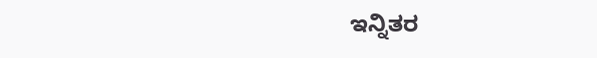ಇನ್ನಿತರ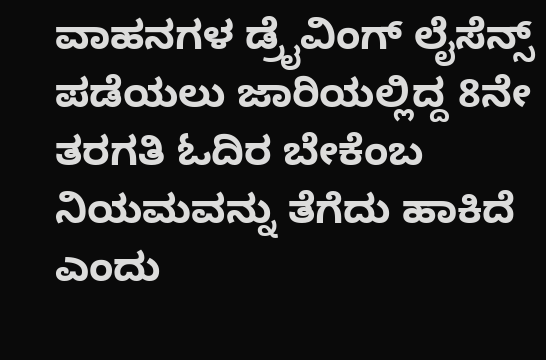ವಾಹನಗಳ ಡ್ರೈವಿಂಗ್ ಲೈಸೆನ್ಸ್ ಪಡೆಯಲು ಜಾರಿಯಲ್ಲಿದ್ದ 8ನೇ ತರಗತಿ ಓದಿರ ಬೇಕೆಂಬ ನಿಯಮವನ್ನು ತೆಗೆದು ಹಾಕಿದೆ ಎಂದು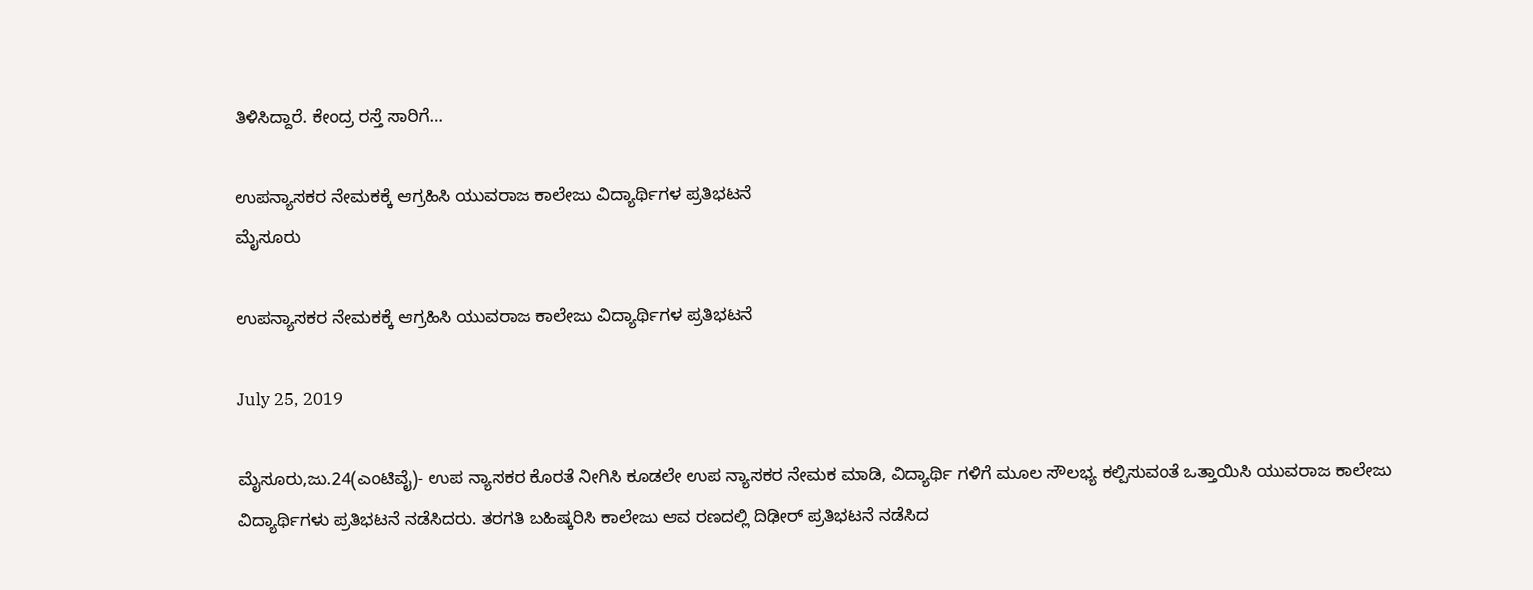ತಿಳಿಸಿದ್ದಾರೆ. ಕೇಂದ್ರ ರಸ್ತೆ ಸಾರಿಗೆ…

ಉಪನ್ಯಾಸಕರ ನೇಮಕಕ್ಕೆ ಆಗ್ರಹಿಸಿ ಯುವರಾಜ ಕಾಲೇಜು ವಿದ್ಯಾರ್ಥಿಗಳ ಪ್ರತಿಭಟನೆ
ಮೈಸೂರು

ಉಪನ್ಯಾಸಕರ ನೇಮಕಕ್ಕೆ ಆಗ್ರಹಿಸಿ ಯುವರಾಜ ಕಾಲೇಜು ವಿದ್ಯಾರ್ಥಿಗಳ ಪ್ರತಿಭಟನೆ

July 25, 2019

ಮೈಸೂರು,ಜು.24(ಎಂಟಿವೈ)- ಉಪ ನ್ಯಾಸಕರ ಕೊರತೆ ನೀಗಿಸಿ ಕೂಡಲೇ ಉಪ ನ್ಯಾಸಕರ ನೇಮಕ ಮಾಡಿ, ವಿದ್ಯಾರ್ಥಿ ಗಳಿಗೆ ಮೂಲ ಸೌಲಭ್ಯ ಕಲ್ಪಿಸುವಂತೆ ಒತ್ತಾಯಿಸಿ ಯುವರಾಜ ಕಾಲೇಜು ವಿದ್ಯಾರ್ಥಿಗಳು ಪ್ರತಿಭಟನೆ ನಡೆಸಿದರು. ತರಗತಿ ಬಹಿಷ್ಕರಿಸಿ ಕಾಲೇಜು ಆವ ರಣದಲ್ಲಿ ದಿಢೀರ್ ಪ್ರತಿಭಟನೆ ನಡೆಸಿದ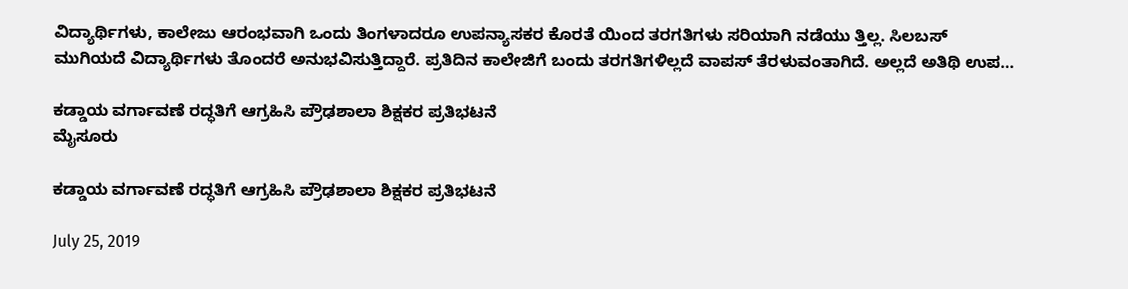ವಿದ್ಯಾರ್ಥಿಗಳು, ಕಾಲೇಜು ಆರಂಭವಾಗಿ ಒಂದು ತಿಂಗಳಾದರೂ ಉಪನ್ಯಾಸಕರ ಕೊರತೆ ಯಿಂದ ತರಗತಿಗಳು ಸರಿಯಾಗಿ ನಡೆಯು ತ್ತಿಲ್ಲ. ಸಿಲಬಸ್ ಮುಗಿಯದೆ ವಿದ್ಯಾರ್ಥಿಗಳು ತೊಂದರೆ ಅನುಭವಿಸುತ್ತಿದ್ದಾರೆ. ಪ್ರತಿದಿನ ಕಾಲೇಜಿಗೆ ಬಂದು ತರಗತಿಗಳಿಲ್ಲದೆ ವಾಪಸ್ ತೆರಳುವಂತಾಗಿದೆ. ಅಲ್ಲದೆ ಅತಿಥಿ ಉಪ…

ಕಡ್ಡಾಯ ವರ್ಗಾವಣೆ ರದ್ಧತಿಗೆ ಆಗ್ರಹಿಸಿ ಪ್ರೌಢಶಾಲಾ ಶಿಕ್ಷಕರ ಪ್ರತಿಭಟನೆ
ಮೈಸೂರು

ಕಡ್ಡಾಯ ವರ್ಗಾವಣೆ ರದ್ಧತಿಗೆ ಆಗ್ರಹಿಸಿ ಪ್ರೌಢಶಾಲಾ ಶಿಕ್ಷಕರ ಪ್ರತಿಭಟನೆ

July 25, 2019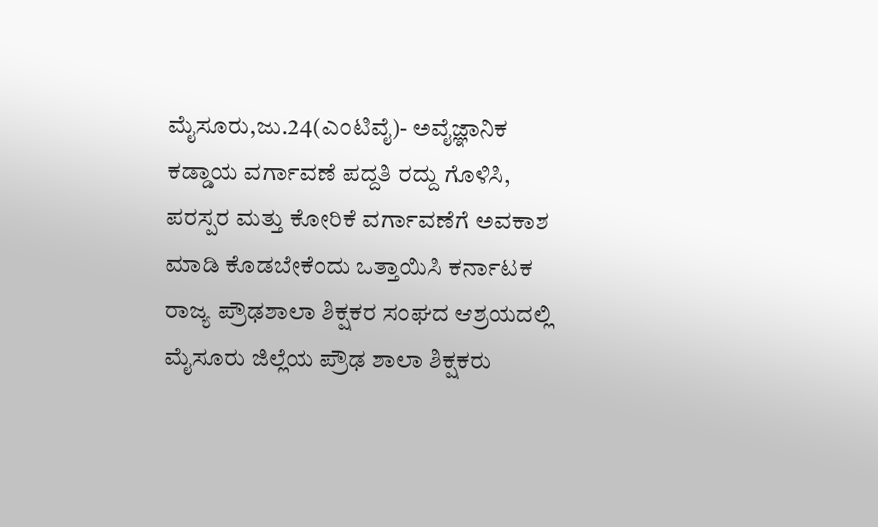ಮೈಸೂರು,ಜು.24(ಎಂಟಿವೈ)- ಅವೈಜ್ಞಾನಿಕ ಕಡ್ಡಾಯ ವರ್ಗಾವಣೆ ಪದ್ದತಿ ರದ್ದು ಗೊಳಿಸಿ, ಪರಸ್ಪರ ಮತ್ತು ಕೋರಿಕೆ ವರ್ಗಾವಣೆಗೆ ಅವಕಾಶ ಮಾಡಿ ಕೊಡಬೇಕೆಂದು ಒತ್ತಾಯಿಸಿ ಕರ್ನಾಟಕ ರಾಜ್ಯ ಪ್ರೌಢಶಾಲಾ ಶಿಕ್ಷಕರ ಸಂಘದ ಆಶ್ರಯದಲ್ಲಿ ಮೈಸೂರು ಜಿಲ್ಲೆಯ ಪ್ರೌಢ ಶಾಲಾ ಶಿಕ್ಷಕರು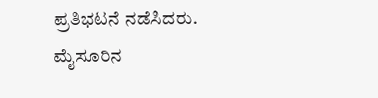ಪ್ರತಿಭಟನೆ ನಡೆಸಿದರು. ಮೈಸೂರಿನ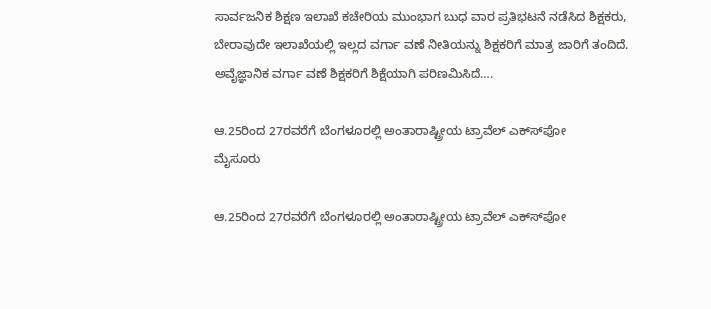ಸಾರ್ವಜನಿಕ ಶಿಕ್ಷಣ ಇಲಾಖೆ ಕಚೇರಿಯ ಮುಂಭಾಗ ಬುಧ ವಾರ ಪ್ರತಿಭಟನೆ ನಡೆಸಿದ ಶಿಕ್ಷಕರು, ಬೇರಾವುದೇ ಇಲಾಖೆಯಲ್ಲಿ ಇಲ್ಲದ ವರ್ಗಾ ವಣೆ ನೀತಿಯನ್ನು ಶಿಕ್ಷಕರಿಗೆ ಮಾತ್ರ ಜಾರಿಗೆ ತಂದಿದೆ. ಅವೈಜ್ಞಾನಿಕ ವರ್ಗಾ ವಣೆ ಶಿಕ್ಷಕರಿಗೆ ಶಿಕ್ಷೆಯಾಗಿ ಪರಿಣಮಿಸಿದೆ….

ಆ.25ರಿಂದ 27ರವರೆಗೆ ಬೆಂಗಳೂರಲ್ಲಿ ಅಂತಾರಾಷ್ಟ್ರೀಯ ಟ್ರಾವೆಲ್ ಎಕ್ಸ್‍ಪೋ
ಮೈಸೂರು

ಆ.25ರಿಂದ 27ರವರೆಗೆ ಬೆಂಗಳೂರಲ್ಲಿ ಅಂತಾರಾಷ್ಟ್ರೀಯ ಟ್ರಾವೆಲ್ ಎಕ್ಸ್‍ಪೋ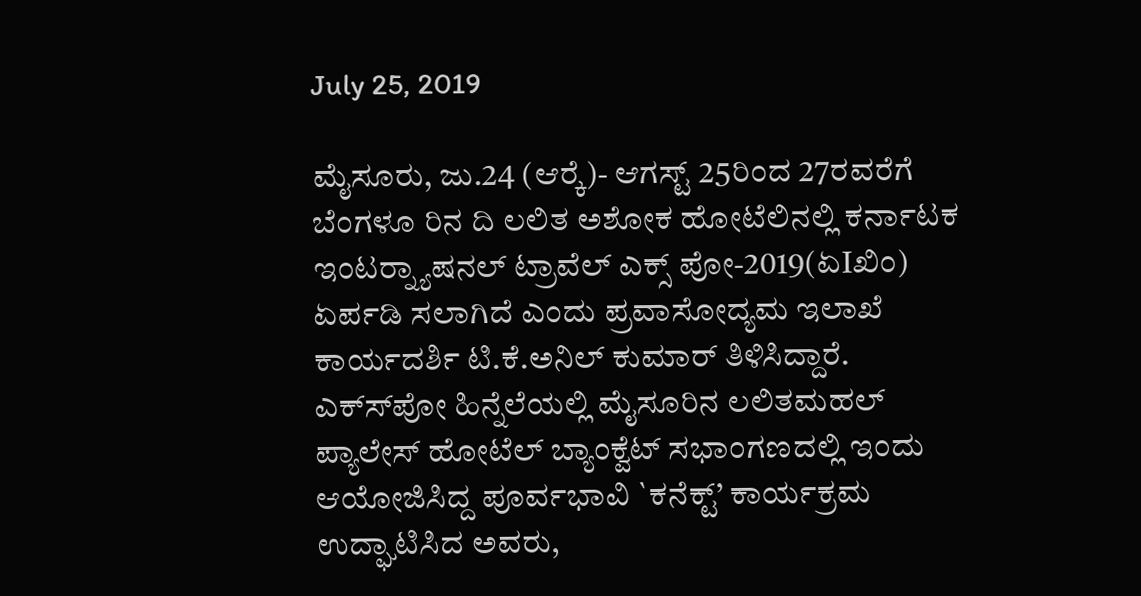July 25, 2019

ಮೈಸೂರು, ಜು.24 (ಆರ್‍ಕೆ)- ಆಗಸ್ಟ್ 25ರಿಂದ 27ರವರೆಗೆ ಬೆಂಗಳೂ ರಿನ ದಿ ಲಲಿತ ಅಶೋಕ ಹೋಟೆಲಿನಲ್ಲಿ ಕರ್ನಾಟಕ ಇಂಟರ್‍ನ್ಯಾಷನಲ್ ಟ್ರಾವೆಲ್ ಎಕ್ಸ್ ಪೋ-2019(ಏIಖಿಂ) ಏರ್ಪಡಿ ಸಲಾಗಿದೆ ಎಂದು ಪ್ರವಾಸೋದ್ಯಮ ಇಲಾಖೆ ಕಾರ್ಯದರ್ಶಿ ಟಿ.ಕೆ.ಅನಿಲ್ ಕುಮಾರ್ ತಿಳಿಸಿದ್ದಾರೆ. ಎಕ್ಸ್‍ಪೋ ಹಿನ್ನೆಲೆಯಲ್ಲಿ ಮೈಸೂರಿನ ಲಲಿತಮಹಲ್ ಪ್ಯಾಲೇಸ್ ಹೋಟೆಲ್ ಬ್ಯಾಂಕ್ವೆಟ್ ಸಭಾಂಗಣದಲ್ಲಿ ಇಂದು ಆಯೋಜಿಸಿದ್ದ ಪೂರ್ವಭಾವಿ `ಕನೆಕ್ಟ್’ ಕಾರ್ಯಕ್ರಮ ಉದ್ಘಾಟಿಸಿದ ಅವರು,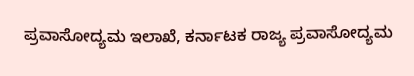ಪ್ರವಾಸೋದ್ಯಮ ಇಲಾಖೆ, ಕರ್ನಾಟಕ ರಾಜ್ಯ ಪ್ರವಾಸೋದ್ಯಮ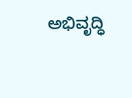ಅಭಿವೃದ್ಧಿ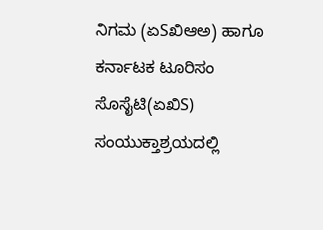ನಿಗಮ (ಏSಖಿಆಅ) ಹಾಗೂ ಕರ್ನಾಟಕ ಟೂರಿಸಂ ಸೊಸೈಟಿ(ಏಖಿS) ಸಂಯುಕ್ತಾಶ್ರಯದಲ್ಲಿ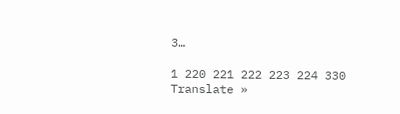3…

1 220 221 222 223 224 330
Translate »